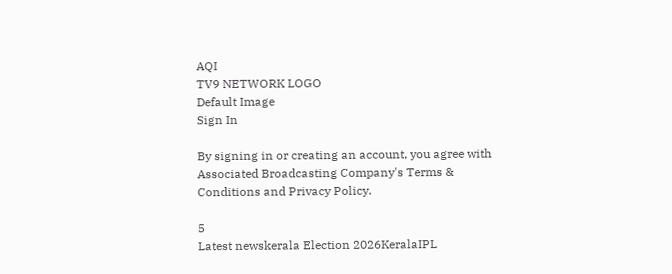AQI
TV9 NETWORK LOGO
Default Image
Sign In

By signing in or creating an account, you agree with Associated Broadcasting Company's Terms & Conditions and Privacy Policy.

5
Latest newskerala Election 2026KeralaIPL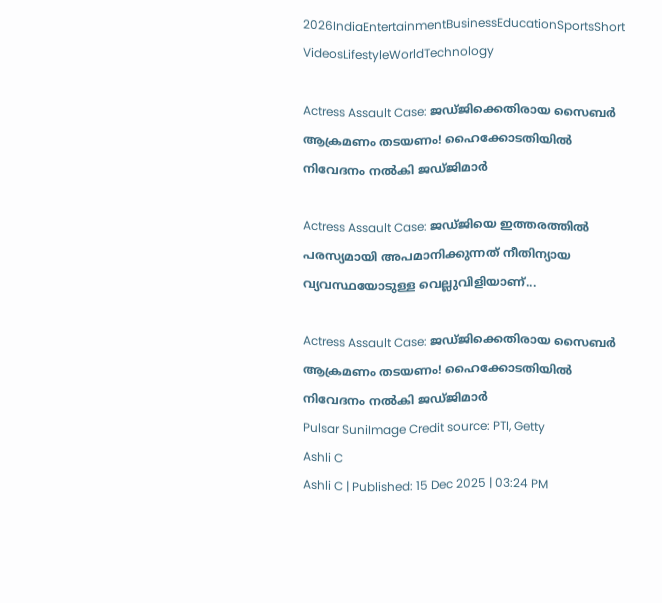2026IndiaEntertainmentBusinessEducationSportsShort VideosLifestyleWorldTechnology

Actress Assault Case: ജഡ്ജിക്കെതിരായ സൈബർ ആക്രമണം തടയണം! ഹൈക്കോടതിയിൽ നിവേദനം നൽകി ജഡ്ജിമാർ

Actress Assault Case: ജഡ്ജിയെ ഇത്തരത്തിൽ പരസ്യമായി അപമാനിക്കുന്നത് നീതിന്യായ വ്യവസ്ഥയോടുള്ള വെല്ലുവിളിയാണ്...

Actress Assault Case: ജഡ്ജിക്കെതിരായ സൈബർ ആക്രമണം തടയണം! ഹൈക്കോടതിയിൽ നിവേദനം നൽകി ജഡ്ജിമാർ
Pulsar SuniImage Credit source: PTI, Getty
Ashli C
Ashli C | Published: 15 Dec 2025 | 03:24 PM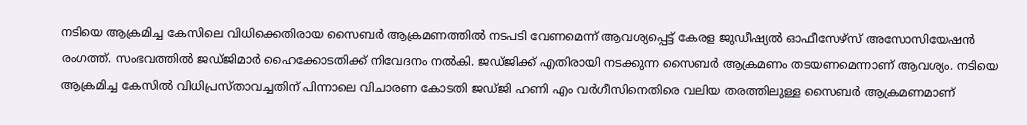നടിയെ ആക്രമിച്ച കേസിലെ വിധിക്കെതിരായ സൈബർ ആക്രമണത്തിൽ നടപടി വേണമെന്ന് ആവശ്യപ്പെട്ട് കേരള ജുഡീഷ്യൽ ഓഫീസേഴ്സ് അസോസിയേഷൻ രംഗത്ത്. സംഭവത്തിൽ ജഡ്ജിമാർ ഹൈക്കോടതിക്ക് നിവേദനം നൽകി. ജഡ്ജിക്ക് എതിരായി നടക്കുന്ന സൈബർ ആക്രമണം തടയണമെന്നാണ് ആവശ്യം. നടിയെ ആക്രമിച്ച കേസിൽ വിധിപ്രസ്താവച്ചതിന് പിന്നാലെ വിചാരണ കോടതി ജഡ്ജി ഹണി എം വർഗീസിനെതിരെ വലിയ തരത്തിലുള്ള സൈബർ ആക്രമണമാണ്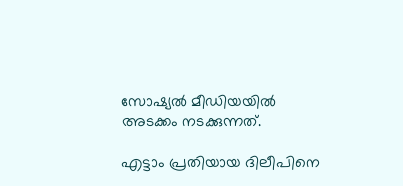സോഷ്യൽ മീഡിയയിൽ അടക്കം നടക്കുന്നത്.

എട്ടാം പ്രതിയായ ദിലീപിനെ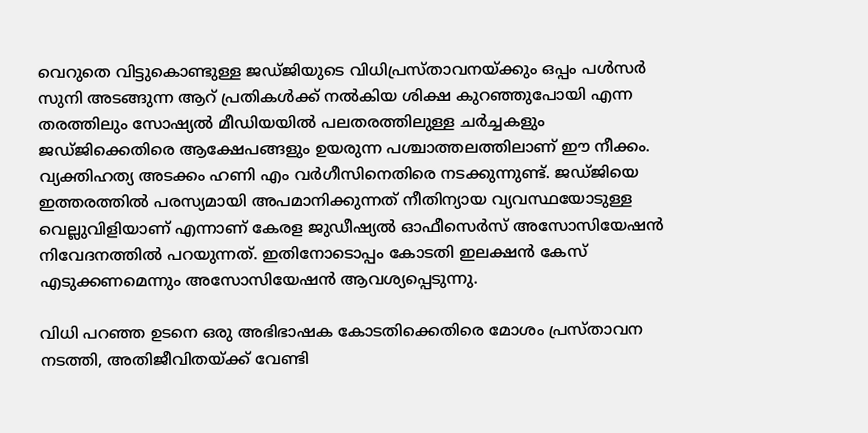വെറുതെ വിട്ടുകൊണ്ടുള്ള ജഡ്ജിയുടെ വിധിപ്രസ്താവനയ്ക്കും ഒപ്പം പൾസർ സുനി അടങ്ങുന്ന ആറ് പ്രതികൾക്ക് നൽകിയ ശിക്ഷ കുറഞ്ഞുപോയി എന്ന തരത്തിലും സോഷ്യൽ മീഡിയയിൽ പലതരത്തിലുള്ള ചർച്ചകളും ജഡ്ജിക്കെതിരെ ആക്ഷേപങ്ങളും ഉയരുന്ന പശ്ചാത്തലത്തിലാണ് ഈ നീക്കം. വ്യക്തിഹത്യ അടക്കം ഹണി എം വർഗീസിനെതിരെ നടക്കുന്നുണ്ട്. ജഡ്ജിയെ ഇത്തരത്തിൽ പരസ്യമായി അപമാനിക്കുന്നത് നീതിന്യായ വ്യവസ്ഥയോടുള്ള വെല്ലുവിളിയാണ് എന്നാണ് കേരള ജുഡീഷ്യൽ ഓഫീസെർസ് അസോസിയേഷൻ നിവേദനത്തിൽ പറയുന്നത്. ഇതിനോടൊപ്പം കോടതി ഇലക്ഷൻ കേസ് എടുക്കണമെന്നും അസോസിയേഷൻ ആവശ്യപ്പെടുന്നു.

വിധി പറഞ്ഞ ഉടനെ ഒരു അഭിഭാഷക കോടതിക്കെതിരെ മോശം പ്രസ്താവന നടത്തി, അതിജീവിതയ്ക്ക് വേണ്ടി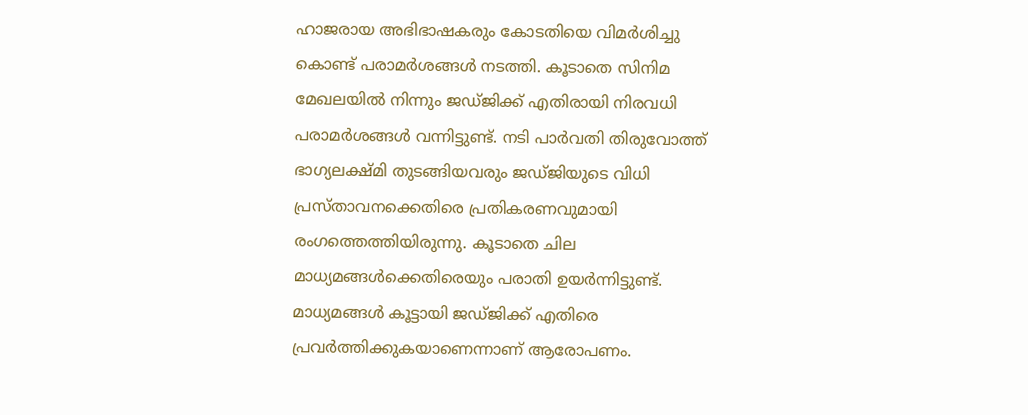ഹാജരായ അഭിഭാഷകരും കോടതിയെ വിമർശിച്ചു കൊണ്ട് പരാമർശങ്ങൾ നടത്തി. കൂടാതെ സിനിമ മേഖലയിൽ നിന്നും ജഡ്ജിക്ക് എതിരായി നിരവധി പരാമർശങ്ങൾ വന്നിട്ടുണ്ട്. നടി പാർവതി തിരുവോത്ത് ഭാഗ്യലക്ഷ്മി തുടങ്ങിയവരും ജഡ്ജിയുടെ വിധി പ്രസ്താവനക്കെതിരെ പ്രതികരണവുമായി രംഗത്തെത്തിയിരുന്നു. കൂടാതെ ചില മാധ്യമങ്ങൾക്കെതിരെയും പരാതി ഉയർന്നിട്ടുണ്ട്. മാധ്യമങ്ങൾ കൂട്ടായി ജഡ്ജിക്ക് എതിരെ പ്രവർത്തിക്കുകയാണെന്നാണ് ആരോപണം.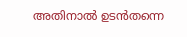അതിനാൽ ഉടൻതന്നെ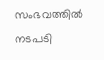സംഭവത്തിൽ നടപടി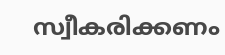സ്വീകരിക്കണം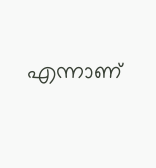എന്നാണ്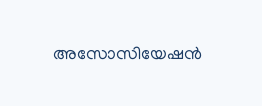അസോസിയേഷൻ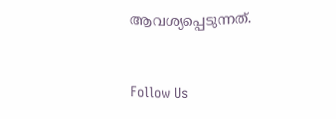ആവശ്യപ്പെടുന്നത്.



Follow Us